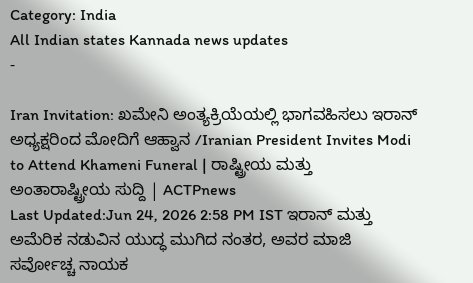Category: India
All Indian states Kannada news updates
-

Iran Invitation: ಖಮೇನಿ ಅಂತ್ಯಕ್ರಿಯೆಯಲ್ಲಿ ಭಾಗವಹಿಸಲು ಇರಾನ್ ಅಧ್ಯಕ್ಷರಿಂದ ಮೋದಿಗೆ ಆಹ್ವಾನ /Iranian President Invites Modi to Attend Khameni Funeral | ರಾಷ್ಟ್ರೀಯ ಮತ್ತು ಅಂತಾರಾಷ್ಟ್ರೀಯ ಸುದ್ದಿ | ACTPnews
Last Updated:Jun 24, 2026 2:58 PM IST ಇರಾನ್ ಮತ್ತು ಅಮೆರಿಕ ನಡುವಿನ ಯುದ್ಧ ಮುಗಿದ ನಂತರ, ಅವರ ಮಾಜಿ ಸರ್ವೋಚ್ಚ ನಾಯಕ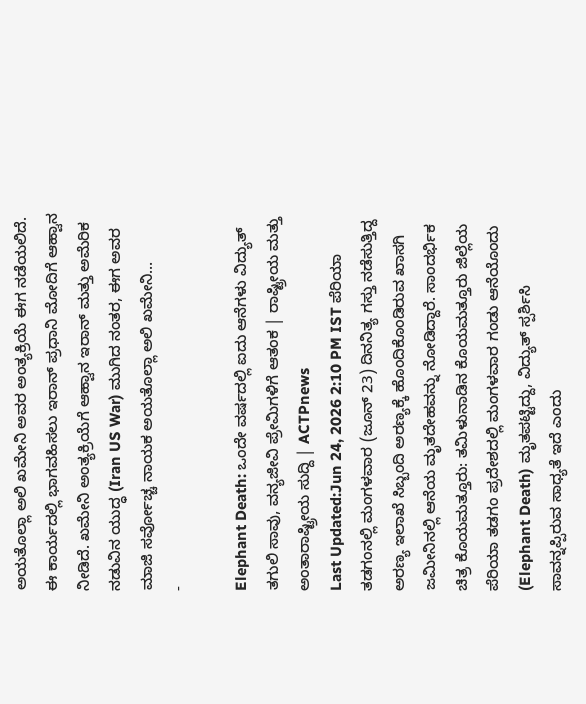ಅಯತೊಲ್ಲಾ ಅಲಿ ಖಮೇನಿ ಅವರ ಅಂತ್ಯಕ್ರಿಯೆ ಈಗ ನಡೆಯಲಿದೆ. ಈ ಕಾರ್ಯದಲ್ಲಿ ಭಾಗವಹಿಸಲು ಇರಾನ್ ಪ್ರಧಾನಿ ಮೋದಿಗೆ ಆಹ್ವಾನ ನೀಡಿದೆ. ಖಮೇನಿ ಅಂತ್ಯಕ್ರಿಯೆಗೆ ಆಹ್ವಾನ ಇರಾನ್ ಮತ್ತು ಅಮೆರಿಕ ನಡುವಿನ ಯುದ್ಧ (Iran US War) ಮುಗಿದ ನಂತರ, ಈಗ ಅವರ ಮಾಜಿ ಸರ್ವೋಚ್ಚ ನಾಯಕ ಅಯತೊಲ್ಲಾ ಅಲಿ ಖಮೇನಿ…
-

Elephant Death: ಒಂದೇ ವರ್ಷದಲ್ಲಿ ಐದು ಆನೆಗಳು ವಿದ್ಯುತ್ ತಗುಲಿ ಸಾವು, ವನ್ಯಜೀವಿ ಪ್ರೇಮಿಗಳಿಗೆ ಆತಂಕ | ರಾಷ್ಟ್ರೀಯ ಮತ್ತು ಅಂತಾರಾಷ್ಟ್ರೀಯ ಸುದ್ದಿ | ACTPnews
Last Updated:Jun 24, 2026 2:10 PM IST ಪೆರಿಯಾ ತಡಗಂನಲ್ಲಿ ಮಂಗಳವಾರ (ಜೂನ್ 23) ದಿನನಿತ್ಯ ಗಸ್ತು ನಡೆಸುತ್ತಿದ್ದ ಅರಣ್ಯ ಇಲಾಖೆ ಸಿಬ್ಬಂದಿ ಅರಣ್ಯಕ್ಕೆ ಹೊಂದಿಕೊಂಡಿರುವ ಖಾಸಗಿ ಜಮೀನಿನಲ್ಲಿ ಆನೆಯ ಮೃತದೇಹವನ್ನು ನೋಡಿದ್ದಾರೆ. ಸಾಂದರ್ಭಿಕ ಚಿತ್ರ ಕೊಯಮತ್ತೂರು: ತಮಿಳುನಾಡಿನ ಕೊಯಮತ್ತೂರು ಜಿಲ್ಲೆಯ ಪೆರಿಯಾ ತಡಗಂ ಪ್ರದೇಶದಲ್ಲಿ ಮಂಗಳವಾರ ಗಂಡು ಆನೆಯೊಂದು (Elephant Death) ಮೃತಪಟ್ಟಿದ್ದು, ವಿದ್ಯುತ್ ಸ್ಪರ್ಶಿಸಿ ಸಾವನ್ನಪ್ಪಿರುವ ಸಾಧ್ಯತೆ ಇದೆ ಎಂದು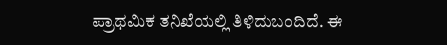ಪ್ರಾಥಮಿಕ ತನಿಖೆಯಲ್ಲಿ ತಿಳಿದುಬಂದಿದೆ. ಈ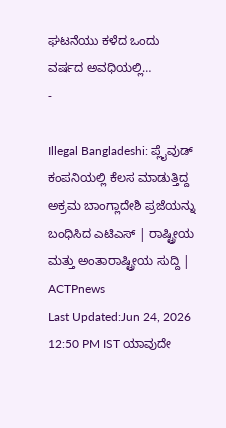ಘಟನೆಯು ಕಳೆದ ಒಂದು ವರ್ಷದ ಅವಧಿಯಲ್ಲಿ…
-

Illegal Bangladeshi: ಪ್ಲೈವುಡ್ ಕಂಪನಿಯಲ್ಲಿ ಕೆಲಸ ಮಾಡುತ್ತಿದ್ದ ಅಕ್ರಮ ಬಾಂಗ್ಲಾದೇಶಿ ಪ್ರಜೆಯನ್ನು ಬಂಧಿಸಿದ ಎಟಿಎಸ್ | ರಾಷ್ಟ್ರೀಯ ಮತ್ತು ಅಂತಾರಾಷ್ಟ್ರೀಯ ಸುದ್ದಿ | ACTPnews
Last Updated:Jun 24, 2026 12:50 PM IST ಯಾವುದೇ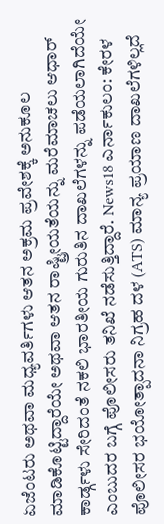ಏಜೆಂಟರು ಅಥವಾ ಮಧ್ಯವರ್ತಿಗಳು ಆತನ ಅಕ್ರಮ ಪ್ರವೇಶಕ್ಕೆ ಅನುಕೂಲ ಮಾಡಿಕೊಟ್ಟಿದ್ದಾರೆಯೇ ಅಥವಾ ಆತನ ರಾಷ್ಟ್ರೀಯತೆಯನ್ನು ಮರೆಮಾಚಲು ಆಧಾರ್ ಕಾರ್ಡ್ಗಳು ಸೇರಿದಂತೆ ನಕಲಿ ಭಾರತೀಯ ಗುರುತಿನ ದಾಖಲೆಗಳನ್ನು ಪಡೆಯಲಾಗಿದೆಯೇ ಎಂಬುದರ ಬಗ್ಗೆ ಪೊಲೀಸರು ತನಿಖೆ ನಡೆಸುತ್ತಿದ್ದಾರೆ. News18 ಎರ್ನಾಕುಲಂ: ಕೇರಳ ಪೊಲೀಸರ ಭಯೋತ್ಪಾದನಾ ನಿಗ್ರಹ ದಳ (ATS) ಮಾನ್ಯ ಪ್ರಯಾಣ ದಾಖಲೆಗಳಿಲ್ಲದೆ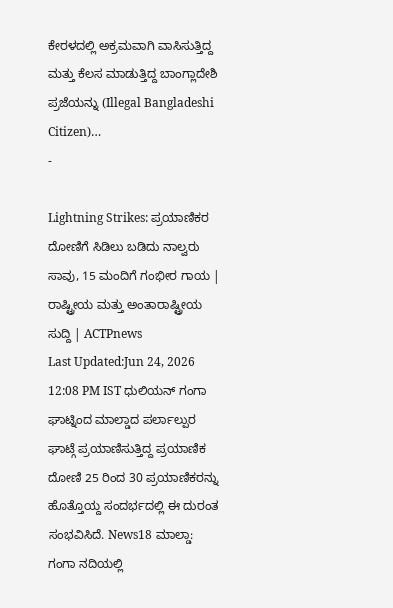ಕೇರಳದಲ್ಲಿ ಅಕ್ರಮವಾಗಿ ವಾಸಿಸುತ್ತಿದ್ದ ಮತ್ತು ಕೆಲಸ ಮಾಡುತ್ತಿದ್ದ ಬಾಂಗ್ಲಾದೇಶಿ ಪ್ರಜೆಯನ್ನು (Illegal Bangladeshi Citizen)…
-

Lightning Strikes: ಪ್ರಯಾಣಿಕರ ದೋಣಿಗೆ ಸಿಡಿಲು ಬಡಿದು ನಾಲ್ವರು ಸಾವು, 15 ಮಂದಿಗೆ ಗಂಭೀರ ಗಾಯ | ರಾಷ್ಟ್ರೀಯ ಮತ್ತು ಅಂತಾರಾಷ್ಟ್ರೀಯ ಸುದ್ದಿ | ACTPnews
Last Updated:Jun 24, 2026 12:08 PM IST ಧುಲಿಯನ್ ಗಂಗಾ ಘಾಟ್ನಿಂದ ಮಾಲ್ಡಾದ ಪರ್ಲಾಲ್ಪುರ ಘಾಟ್ಗೆ ಪ್ರಯಾಣಿಸುತ್ತಿದ್ದ ಪ್ರಯಾಣಿಕ ದೋಣಿ 25 ರಿಂದ 30 ಪ್ರಯಾಣಿಕರನ್ನು ಹೊತ್ತೊಯ್ದ ಸಂದರ್ಭದಲ್ಲಿ ಈ ದುರಂತ ಸಂಭವಿಸಿದೆ. News18 ಮಾಲ್ಡಾ: ಗಂಗಾ ನದಿಯಲ್ಲಿ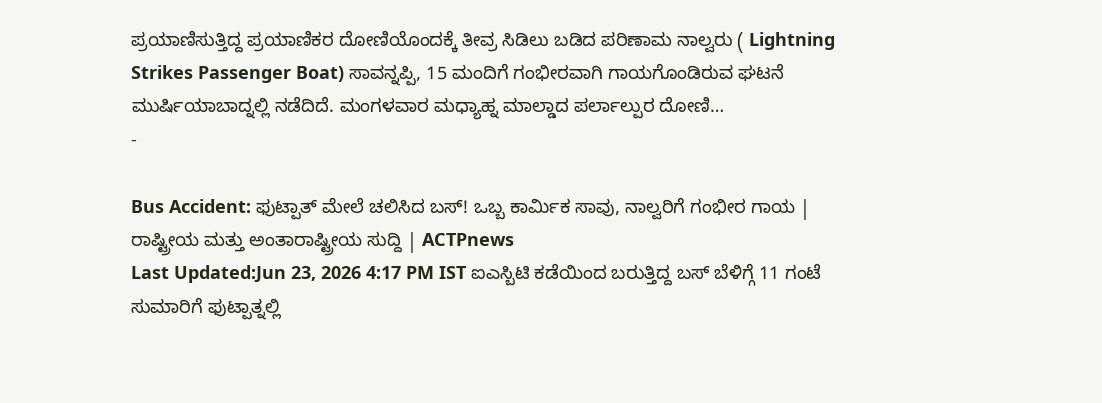ಪ್ರಯಾಣಿಸುತ್ತಿದ್ದ ಪ್ರಯಾಣಿಕರ ದೋಣಿಯೊಂದಕ್ಕೆ ತೀವ್ರ ಸಿಡಿಲು ಬಡಿದ ಪರಿಣಾಮ ನಾಲ್ವರು ( Lightning Strikes Passenger Boat) ಸಾವನ್ನಪ್ಪಿ, 15 ಮಂದಿಗೆ ಗಂಭೀರವಾಗಿ ಗಾಯಗೊಂಡಿರುವ ಘಟನೆ ಮುರ್ಷಿಯಾಬಾದ್ನಲ್ಲಿ ನಡೆದಿದೆ. ಮಂಗಳವಾರ ಮಧ್ಯಾಹ್ನ ಮಾಲ್ಡಾದ ಪರ್ಲಾಲ್ಪುರ ದೋಣಿ…
-

Bus Accident: ಫುಟ್ಪಾತ್ ಮೇಲೆ ಚಲಿಸಿದ ಬಸ್! ಒಬ್ಬ ಕಾರ್ಮಿಕ ಸಾವು, ನಾಲ್ವರಿಗೆ ಗಂಭೀರ ಗಾಯ | ರಾಷ್ಟ್ರೀಯ ಮತ್ತು ಅಂತಾರಾಷ್ಟ್ರೀಯ ಸುದ್ದಿ | ACTPnews
Last Updated:Jun 23, 2026 4:17 PM IST ಐಎಸ್ಬಿಟಿ ಕಡೆಯಿಂದ ಬರುತ್ತಿದ್ದ ಬಸ್ ಬೆಳಿಗ್ಗೆ 11 ಗಂಟೆ ಸುಮಾರಿಗೆ ಫುಟ್ಪಾತ್ನಲ್ಲಿ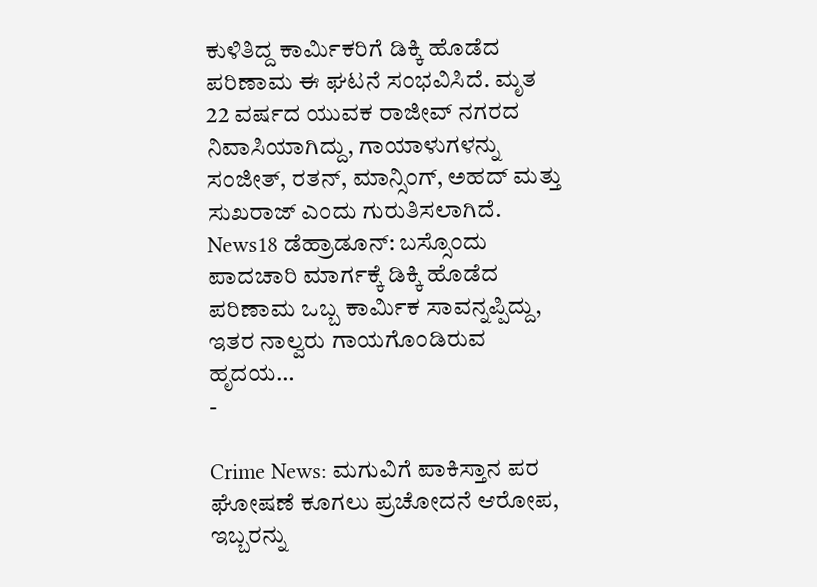ಕುಳಿತಿದ್ದ ಕಾರ್ಮಿಕರಿಗೆ ಡಿಕ್ಕಿ ಹೊಡೆದ ಪರಿಣಾಮ ಈ ಘಟನೆ ಸಂಭವಿಸಿದೆ. ಮೃತ 22 ವರ್ಷದ ಯುವಕ ರಾಜೀವ್ ನಗರದ ನಿವಾಸಿಯಾಗಿದ್ದು, ಗಾಯಾಳುಗಳನ್ನು ಸಂಜೀತ್, ರತನ್, ಮಾನ್ಸಿಂಗ್, ಅಹದ್ ಮತ್ತು ಸುಖರಾಜ್ ಎಂದು ಗುರುತಿಸಲಾಗಿದೆ. News18 ಡೆಹ್ರಾಡೂನ್: ಬಸ್ಸೊಂದು ಪಾದಚಾರಿ ಮಾರ್ಗಕ್ಕೆ ಡಿಕ್ಕಿ ಹೊಡೆದ ಪರಿಣಾಮ ಒಬ್ಬ ಕಾರ್ಮಿಕ ಸಾವನ್ನಪ್ಪಿದ್ದು, ಇತರ ನಾಲ್ವರು ಗಾಯಗೊಂಡಿರುವ ಹೃದಯ…
-

Crime News: ಮಗುವಿಗೆ ಪಾಕಿಸ್ತಾನ ಪರ ಘೋಷಣೆ ಕೂಗಲು ಪ್ರಚೋದನೆ ಆರೋಪ, ಇಬ್ಬರನ್ನು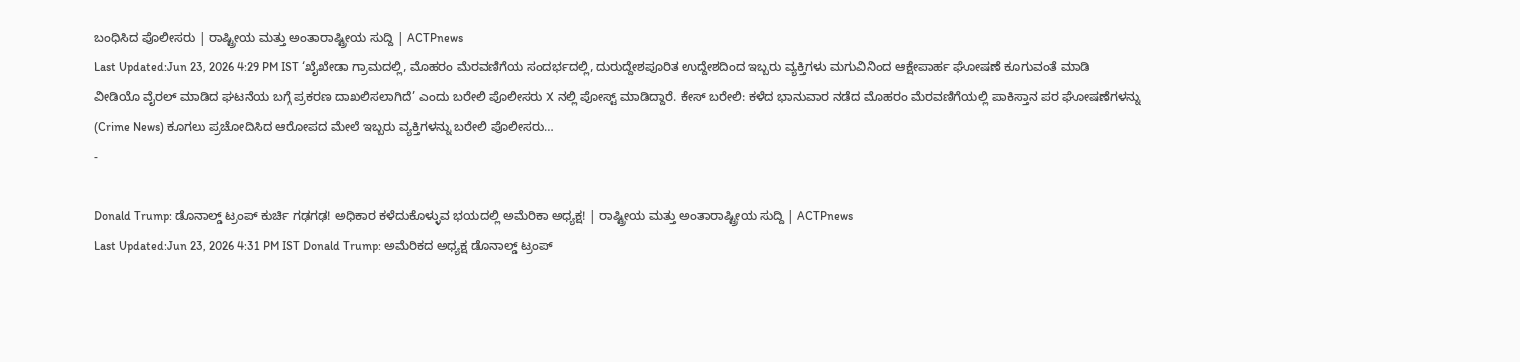ಬಂಧಿಸಿದ ಪೊಲೀಸರು | ರಾಷ್ಟ್ರೀಯ ಮತ್ತು ಅಂತಾರಾಷ್ಟ್ರೀಯ ಸುದ್ದಿ | ACTPnews
Last Updated:Jun 23, 2026 4:29 PM IST ‘ಖೈಖೇಡಾ ಗ್ರಾಮದಲ್ಲಿ, ಮೊಹರಂ ಮೆರವಣಿಗೆಯ ಸಂದರ್ಭದಲ್ಲಿ, ದುರುದ್ದೇಶಪೂರಿತ ಉದ್ದೇಶದಿಂದ ಇಬ್ಬರು ವ್ಯಕ್ತಿಗಳು ಮಗುವಿನಿಂದ ಆಕ್ಷೇಪಾರ್ಹ ಘೋಷಣೆ ಕೂಗುವಂತೆ ಮಾಡಿ ವೀಡಿಯೊ ವೈರಲ್ ಮಾಡಿದ ಘಟನೆಯ ಬಗ್ಗೆ ಪ್ರಕರಣ ದಾಖಲಿಸಲಾಗಿದೆ’ ಎಂದು ಬರೇಲಿ ಪೊಲೀಸರು X ನಲ್ಲಿ ಪೋಸ್ಟ್ ಮಾಡಿದ್ದಾರೆ. ಕೇಸ್ ಬರೇಲಿ: ಕಳೆದ ಭಾನುವಾರ ನಡೆದ ಮೊಹರಂ ಮೆರವಣಿಗೆಯಲ್ಲಿ ಪಾಕಿಸ್ತಾನ ಪರ ಘೋಷಣೆಗಳನ್ನು (Crime News) ಕೂಗಲು ಪ್ರಚೋದಿಸಿದ ಆರೋಪದ ಮೇಲೆ ಇಬ್ಬರು ವ್ಯಕ್ತಿಗಳನ್ನು ಬರೇಲಿ ಪೊಲೀಸರು…
-

Donald Trump: ಡೊನಾಲ್ಡ್ ಟ್ರಂಪ್ ಕುರ್ಚಿ ಗಢಗಢ! ಅಧಿಕಾರ ಕಳೆದುಕೊಳ್ಳುವ ಭಯದಲ್ಲಿ ಅಮೆರಿಕಾ ಅಧ್ಯಕ್ಷ! | ರಾಷ್ಟ್ರೀಯ ಮತ್ತು ಅಂತಾರಾಷ್ಟ್ರೀಯ ಸುದ್ದಿ | ACTPnews
Last Updated:Jun 23, 2026 4:31 PM IST Donald Trump: ಅಮೆರಿಕದ ಅಧ್ಯಕ್ಷ ಡೊನಾಲ್ಡ್ ಟ್ರಂಪ್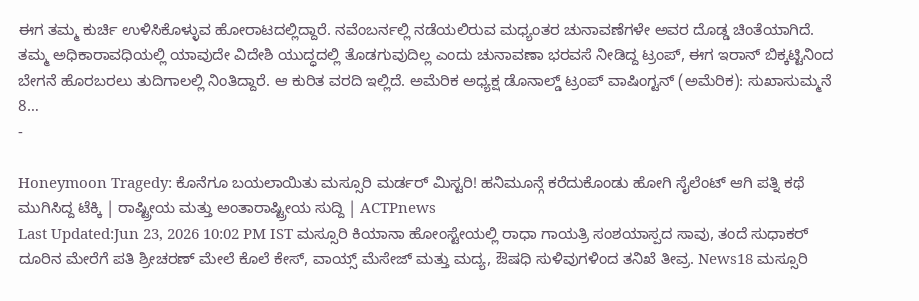ಈಗ ತಮ್ಮ ಕುರ್ಚಿ ಉಳಿಸಿಕೊಳ್ಳುವ ಹೋರಾಟದಲ್ಲಿದ್ದಾರೆ. ನವೆಂಬರ್ನಲ್ಲಿ ನಡೆಯಲಿರುವ ಮಧ್ಯಂತರ ಚುನಾವಣೆಗಳೇ ಅವರ ದೊಡ್ಡ ಚಿಂತೆಯಾಗಿದೆ. ತಮ್ಮ ಅಧಿಕಾರಾವಧಿಯಲ್ಲಿ ಯಾವುದೇ ವಿದೇಶಿ ಯುದ್ಧದಲ್ಲಿ ತೊಡಗುವುದಿಲ್ಲ ಎಂದು ಚುನಾವಣಾ ಭರವಸೆ ನೀಡಿದ್ದ ಟ್ರಂಪ್, ಈಗ ಇರಾನ್ ಬಿಕ್ಕಟ್ಟಿನಿಂದ ಬೇಗನೆ ಹೊರಬರಲು ತುದಿಗಾಲಲ್ಲಿ ನಿಂತಿದ್ದಾರೆ. ಆ ಕುರಿತ ವರದಿ ಇಲ್ಲಿದೆ. ಅಮೆರಿಕ ಅಧ್ಯಕ್ಷ ಡೊನಾಲ್ಡ್ ಟ್ರಂಪ್ ವಾಷಿಂಗ್ಟನ್ (ಅಮೆರಿಕ): ಸುಖಾಸುಮ್ಮನೆ 8…
-

Honeymoon Tragedy: ಕೊನೆಗೂ ಬಯಲಾಯಿತು ಮಸ್ಸೂರಿ ಮರ್ಡರ್ ಮಿಸ್ಟರಿ! ಹನಿಮೂನ್ಗೆ ಕರೆದುಕೊಂಡು ಹೋಗಿ ಸೈಲೆಂಟ್ ಆಗಿ ಪತ್ನಿ ಕಥೆ ಮುಗಿಸಿದ್ದ ಟೆಕ್ಕಿ | ರಾಷ್ಟ್ರೀಯ ಮತ್ತು ಅಂತಾರಾಷ್ಟ್ರೀಯ ಸುದ್ದಿ | ACTPnews
Last Updated:Jun 23, 2026 10:02 PM IST ಮಸ್ಸೂರಿ ಕಿಯಾನಾ ಹೋಂಸ್ಟೇಯಲ್ಲಿ ರಾಧಾ ಗಾಯತ್ರಿ ಸಂಶಯಾಸ್ಪದ ಸಾವು, ತಂದೆ ಸುಧಾಕರ್ ದೂರಿನ ಮೇರೆಗೆ ಪತಿ ಶ್ರೀಚರಣ್ ಮೇಲೆ ಕೊಲೆ ಕೇಸ್, ವಾಯ್ಸ್ ಮೆಸೇಜ್ ಮತ್ತು ಮದ್ಯ, ಔಷಧಿ ಸುಳಿವುಗಳಿಂದ ತನಿಖೆ ತೀವ್ರ. News18 ಮಸ್ಸೂರಿ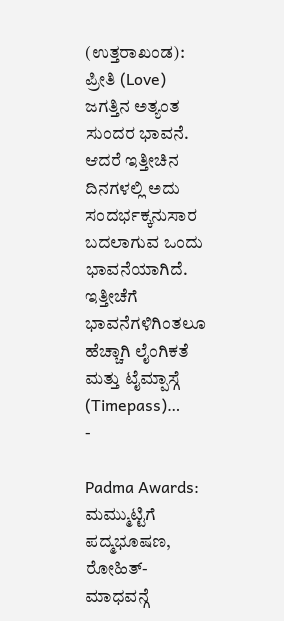(ಉತ್ತರಾಖಂಡ): ಪ್ರೀತಿ (Love) ಜಗತ್ತಿನ ಅತ್ಯಂತ ಸುಂದರ ಭಾವನೆ. ಆದರೆ ಇತ್ತೀಚಿನ ದಿನಗಳಲ್ಲಿ ಅದು ಸಂದರ್ಭಕ್ಕನುಸಾರ ಬದಲಾಗುವ ಒಂದು ಭಾವನೆಯಾಗಿದೆ. ಇತ್ತೀಚೆಗೆ ಭಾವನೆಗಳಿಗಿಂತಲೂ ಹೆಚ್ಚಾಗಿ ಲೈಂಗಿಕತೆ ಮತ್ತು ಟೈಮ್ಪಾಸ್ಗೆ (Timepass)…
-

Padma Awards: ಮಮ್ಮುಟ್ಟಿಗೆ ಪದ್ಮಭೂಷಣ, ರೋಹಿತ್- ಮಾಧವನ್ಗೆ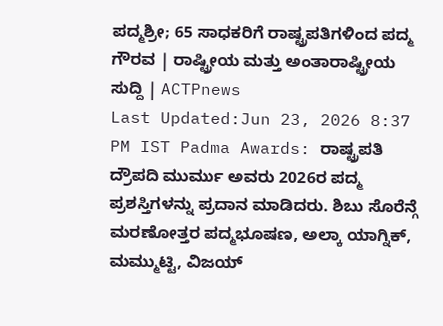ಪದ್ಮಶ್ರೀ; 65 ಸಾಧಕರಿಗೆ ರಾಷ್ಟ್ರಪತಿಗಳಿಂದ ಪದ್ಮ ಗೌರವ | ರಾಷ್ಟ್ರೀಯ ಮತ್ತು ಅಂತಾರಾಷ್ಟ್ರೀಯ ಸುದ್ದಿ | ACTPnews
Last Updated:Jun 23, 2026 8:37 PM IST Padma Awards: ರಾಷ್ಟ್ರಪತಿ ದ್ರೌಪದಿ ಮುರ್ಮು ಅವರು 2026ರ ಪದ್ಮ ಪ್ರಶಸ್ತಿಗಳನ್ನು ಪ್ರದಾನ ಮಾಡಿದರು. ಶಿಬು ಸೊರೆನ್ಗೆ ಮರಣೋತ್ತರ ಪದ್ಮಭೂಷಣ, ಅಲ್ಕಾ ಯಾಗ್ನಿಕ್, ಮಮ್ಮುಟ್ಟಿ, ವಿಜಯ್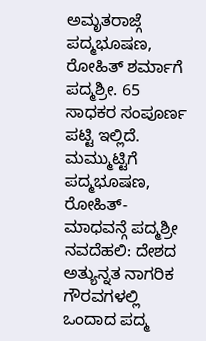ಅಮೃತರಾಜ್ಗೆ ಪದ್ಮಭೂಷಣ, ರೋಹಿತ್ ಶರ್ಮಾಗೆ ಪದ್ಮಶ್ರೀ. 65 ಸಾಧಕರ ಸಂಪೂರ್ಣ ಪಟ್ಟಿ ಇಲ್ಲಿದೆ. ಮಮ್ಮುಟ್ಟಿಗೆ ಪದ್ಮಭೂಷಣ, ರೋಹಿತ್- ಮಾಧವನ್ಗೆ ಪದ್ಮಶ್ರೀ ನವದೆಹಲಿ: ದೇಶದ ಅತ್ಯುನ್ನತ ನಾಗರಿಕ ಗೌರವಗಳಲ್ಲಿ ಒಂದಾದ ಪದ್ಮ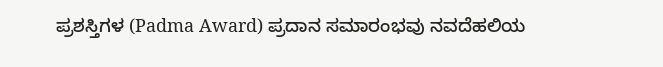ಪ್ರಶಸ್ತಿಗಳ (Padma Award) ಪ್ರದಾನ ಸಮಾರಂಭವು ನವದೆಹಲಿಯ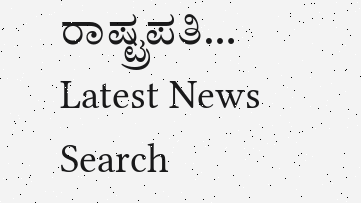ರಾಷ್ಟ್ರಪತಿ…
Latest News
Search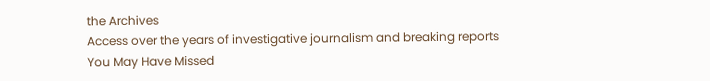the Archives
Access over the years of investigative journalism and breaking reports
You May Have Missed